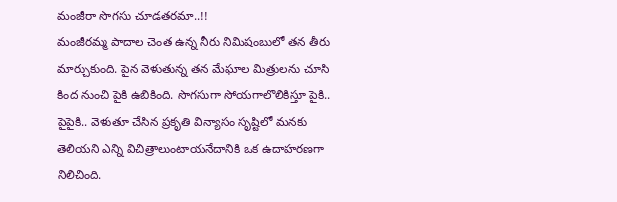మంజీరా సొగసు చూడతరమా..!!
మంజీరమ్మ పాదాల చెంత ఉన్న నీరు నిమిషంబులో తన తీరు మార్చుకుంది. పైన వెళుతున్న తన మేఘాల మిత్రులను చూసి కింద నుంచి పైకి ఉబికింది. సొగసుగా సోయగాలొలికిస్తూ పైకి.. పైపైకి.. వెళుతూ చేసిన ప్రకృతి విన్యాసం సృష్టిలో మనకు తెలియని ఎన్ని విచిత్రాలుంటాయనేదానికి ఒక ఉదాహరణగా నిలిచింది.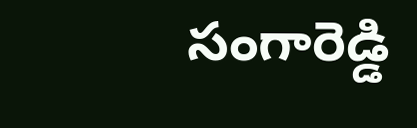సంగారెడ్డి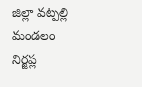జిల్లా వట్పల్లి మండలం నిర్జప్ల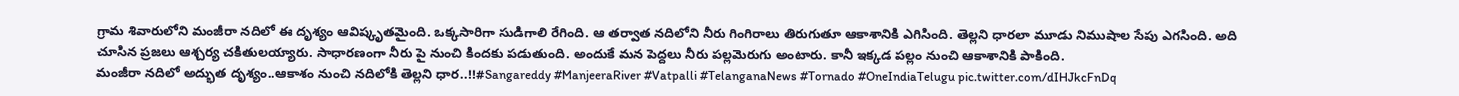గ్రామ శివారులోని మంజీరా నదిలో ఈ దృశ్యం ఆవిష్కృతమైంది. ఒక్కసారిగా సుడిగాలి రేగింది. ఆ తర్వాత నదిలోని నీరు గింగిరాలు తిరుగుతూ ఆకాశానికి ఎగిసింది. తెల్లని ధారలా మూడు నిముషాల సేపు ఎగసింది. అది చూసిన ప్రజలు ఆశ్చర్య చకితులయ్యారు. సాధారణంగా నీరు పై నుంచి కిందకు పడుతుంది. అందుకే మన పెద్దలు నీరు పల్లమెరుగు అంటారు. కానీ ఇక్కడ పల్లం నుంచి ఆకాశానికి పాకింది.
మంజీరా నదిలో అద్భుత దృశ్యం..ఆకాశం నుంచి నదిలోకి తెల్లని ధార..!!#Sangareddy #ManjeeraRiver #Vatpalli #TelanganaNews #Tornado #OneIndiaTelugu pic.twitter.com/dIHJkcFnDq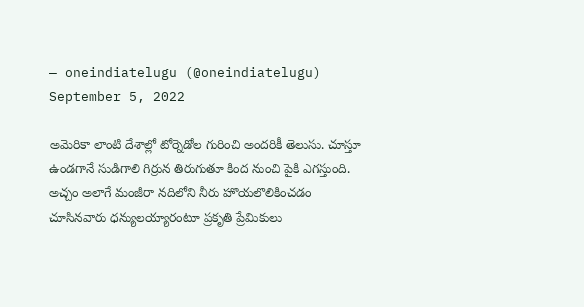— oneindiatelugu (@oneindiatelugu) September 5, 2022

అమెరికా లాంటి దేశాల్లో టోర్నెడోల గురించి అందరికీ తెలుసు. చూస్తూ ఉండగానే సుడిగాలి గిర్రున తిరుగుతూ కింద నుంచి పైకి ఎగస్తుంది. అచ్చం అలాగే మంజీరా నదిలోని నీరు హొయలొలికించడం చూసినవారు ధన్యులయ్యారంటూ ప్రకృతి ప్రేమికులు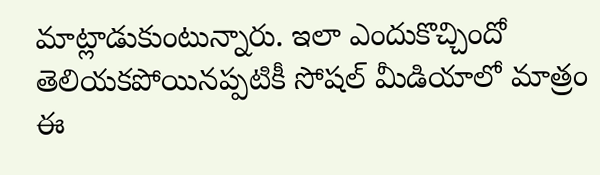మాట్లాడుకుంటున్నారు. ఇలా ఎందుకొచ్చిందో తెలియకపోయినప్పటికీ సోషల్ మీడియాలో మాత్రం ఈ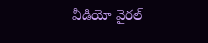వీడియో వైరల్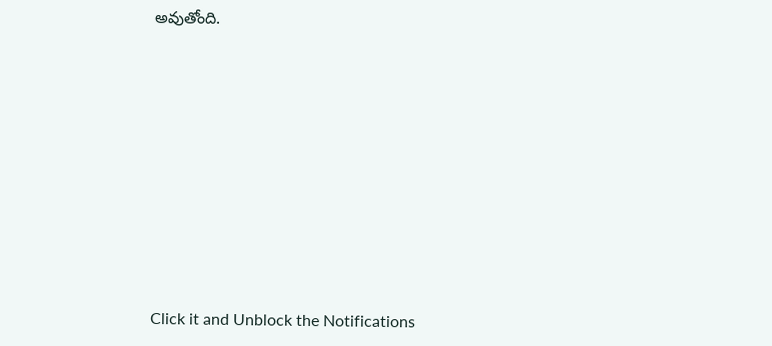అవుతోంది.












Click it and Unblock the Notifications